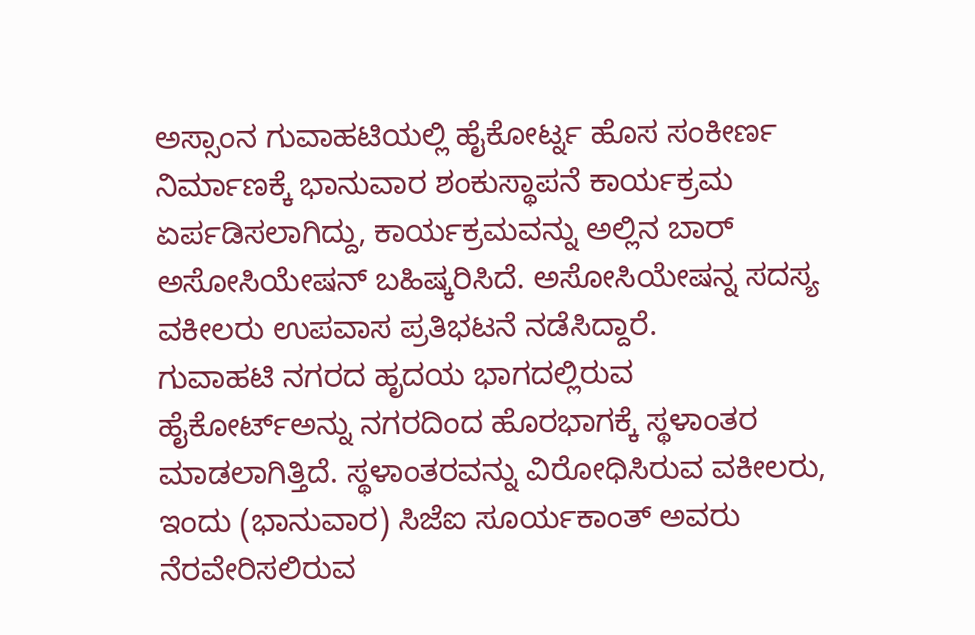ಅಸ್ಸಾಂನ ಗುವಾಹಟಿಯಲ್ಲಿ ಹೈಕೋರ್ಟ್ನ ಹೊಸ ಸಂಕೀರ್ಣ ನಿರ್ಮಾಣಕ್ಕೆ ಭಾನುವಾರ ಶಂಕುಸ್ಥಾಪನೆ ಕಾರ್ಯಕ್ರಮ ಏರ್ಪಡಿಸಲಾಗಿದ್ದು, ಕಾರ್ಯಕ್ರಮವನ್ನು ಅಲ್ಲಿನ ಬಾರ್ ಅಸೋಸಿಯೇಷನ್ ಬಹಿಷ್ಕರಿಸಿದೆ. ಅಸೋಸಿಯೇಷನ್ನ ಸದಸ್ಯ ವಕೀಲರು ಉಪವಾಸ ಪ್ರತಿಭಟನೆ ನಡೆಸಿದ್ದಾರೆ.
ಗುವಾಹಟಿ ನಗರದ ಹೃದಯ ಭಾಗದಲ್ಲಿರುವ ಹೈಕೋರ್ಟ್ಅನ್ನು ನಗರದಿಂದ ಹೊರಭಾಗಕ್ಕೆ ಸ್ಥಳಾಂತರ ಮಾಡಲಾಗಿತ್ತಿದೆ. ಸ್ಥಳಾಂತರವನ್ನು ವಿರೋಧಿಸಿರುವ ವಕೀಲರು, ಇಂದು (ಭಾನುವಾರ) ಸಿಜೆಐ ಸೂರ್ಯಕಾಂತ್ ಅವರು ನೆರವೇರಿಸಲಿರುವ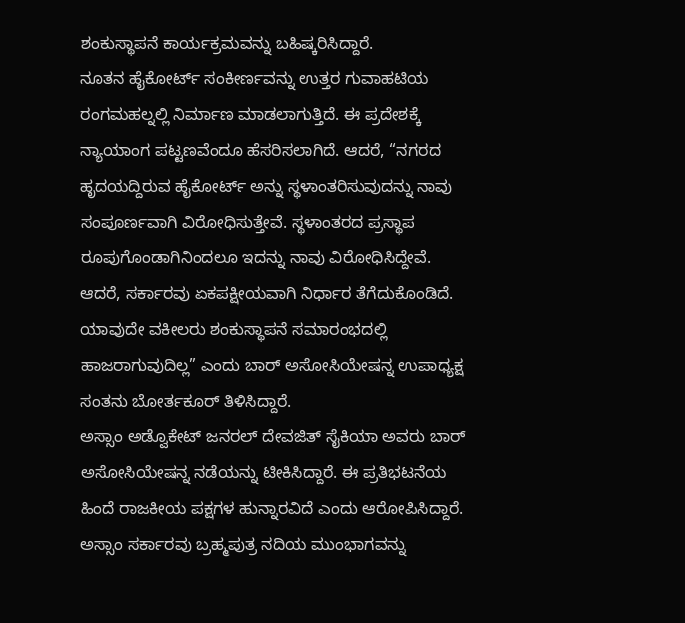ಶಂಕುಸ್ಥಾಪನೆ ಕಾರ್ಯಕ್ರಮವನ್ನು ಬಹಿಷ್ಕರಿಸಿದ್ದಾರೆ.
ನೂತನ ಹೈಕೋರ್ಟ್ ಸಂಕೀರ್ಣವನ್ನು ಉತ್ತರ ಗುವಾಹಟಿಯ ರಂಗಮಹಲ್ನಲ್ಲಿ ನಿರ್ಮಾಣ ಮಾಡಲಾಗುತ್ತಿದೆ. ಈ ಪ್ರದೇಶಕ್ಕೆ ನ್ಯಾಯಾಂಗ ಪಟ್ಟಣವೆಂದೂ ಹೆಸರಿಸಲಾಗಿದೆ. ಆದರೆ, “ನಗರದ ಹೃದಯದ್ದಿರುವ ಹೈಕೋರ್ಟ್ ಅನ್ನು ಸ್ಥಳಾಂತರಿಸುವುದನ್ನು ನಾವು ಸಂಪೂರ್ಣವಾಗಿ ವಿರೋಧಿಸುತ್ತೇವೆ. ಸ್ಥಳಾಂತರದ ಪ್ರಸ್ಥಾಪ ರೂಪುಗೊಂಡಾಗಿನಿಂದಲೂ ಇದನ್ನು ನಾವು ವಿರೋಧಿಸಿದ್ದೇವೆ. ಆದರೆ, ಸರ್ಕಾರವು ಏಕಪಕ್ಷೀಯವಾಗಿ ನಿರ್ಧಾರ ತೆಗೆದುಕೊಂಡಿದೆ. ಯಾವುದೇ ವಕೀಲರು ಶಂಕುಸ್ಥಾಪನೆ ಸಮಾರಂಭದಲ್ಲಿ ಹಾಜರಾಗುವುದಿಲ್ಲ” ಎಂದು ಬಾರ್ ಅಸೋಸಿಯೇಷನ್ನ ಉಪಾಧ್ಯಕ್ಷ ಸಂತನು ಬೋರ್ತಕೂರ್ ತಿಳಿಸಿದ್ದಾರೆ.
ಅಸ್ಸಾಂ ಅಡ್ವೊಕೇಟ್ ಜನರಲ್ ದೇವಜಿತ್ ಸೈಕಿಯಾ ಅವರು ಬಾರ್ ಅಸೋಸಿಯೇಷನ್ನ ನಡೆಯನ್ನು ಟೀಕಿಸಿದ್ದಾರೆ. ಈ ಪ್ರತಿಭಟನೆಯ ಹಿಂದೆ ರಾಜಕೀಯ ಪಕ್ಷಗಳ ಹುನ್ನಾರವಿದೆ ಎಂದು ಆರೋಪಿಸಿದ್ದಾರೆ.
ಅಸ್ಸಾಂ ಸರ್ಕಾರವು ಬ್ರಹ್ಮಪುತ್ರ ನದಿಯ ಮುಂಭಾಗವನ್ನು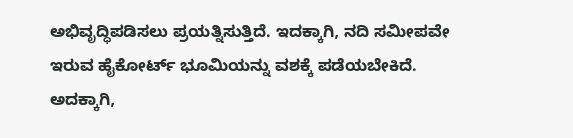ಅಭಿವೃದ್ಧಿಪಡಿಸಲು ಪ್ರಯತ್ನಿಸುತ್ತಿದೆ. ಇದಕ್ಕಾಗಿ, ನದಿ ಸಮೀಪವೇ ಇರುವ ಹೈಕೋರ್ಟ್ ಭೂಮಿಯನ್ನು ವಶಕ್ಕೆ ಪಡೆಯಬೇಕಿದೆ. ಅದಕ್ಕಾಗಿ,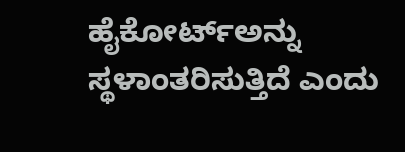ಹೈಕೋರ್ಟ್ಅನ್ನು ಸ್ಥಳಾಂತರಿಸುತ್ತಿದೆ ಎಂದು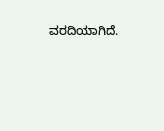ವರದಿಯಾಗಿದೆ.